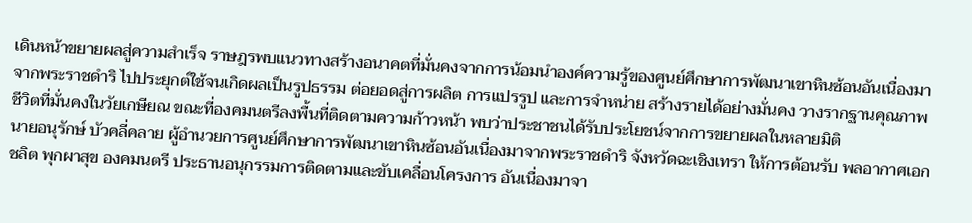เดินหน้าขยายผลสู่ความสำเร็จ ราษฎรพบแนวทางสร้างอนาคตที่มั่นคงจากการน้อมนำองค์ความรู้ของศูนย์ศึกษาการพัฒนาเขาหินซ้อนอันเนื่องมาจากพระราชดำริ ไปประยุกต์ใช้จนเกิดผลเป็นรูปธรรม ต่อยอดสู่การผลิต การแปรรูป และการจำหน่าย สร้างรายได้อย่างมั่นคง วางรากฐานคุณภาพชีวิตที่มั่นคงในวัยเกษียณ ขณะที่องคมนตรีลงพื้นที่ติดตามความก้าวหน้า พบว่าประชาชนได้รับประโยชน์จากการขยายผลในหลายมิติ
นายอนุรักษ์ บัวคลี่คลาย ผู้อำนวยการศูนย์ศึกษาการพัฒนาเขาหินซ้อนอันเนื่องมาจากพระราชดำริ จังหวัดฉะเชิงเทรา ให้การต้อนรับ พลอากาศเอก ชลิต พุกผาสุข องคมนตรี ประธานอนุกรรมการติดตามและขับเคลื่อนโครงการ อันเนื่องมาจา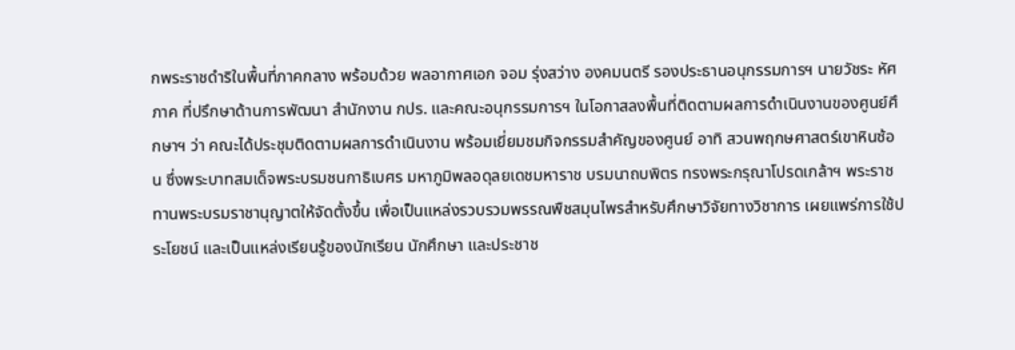กพระราชดำริในพื้นที่ภาคกลาง พร้อมด้วย พลอากาศเอก จอม รุ่งสว่าง องคมนตรี รองประธานอนุกรรมการฯ นายวัชระ หัศภาค ที่ปรึกษาด้านการพัฒนา สำนักงาน กปร. และคณะอนุกรรมการฯ ในโอกาสลงพื้นที่ติดตามผลการดำเนินงานของศูนย์ศึกษาฯ ว่า คณะได้ประชุมติดตามผลการดำเนินงาน พร้อมเยี่ยมชมกิจกรรมสำคัญของศูนย์ อาทิ สวนพฤกษศาสตร์เขาหินซ้อน ซึ่งพระบาทสมเด็จพระบรมชนกาธิเบศร มหาภูมิพลอดุลยเดชมหาราช บรมนาถบพิตร ทรงพระกรุณาโปรดเกล้าฯ พระราชทานพระบรมราชานุญาตให้จัดตั้งขึ้น เพื่อเป็นแหล่งรวบรวมพรรณพืชสมุนไพรสำหรับศึกษาวิจัยทางวิชาการ เผยแพร่การใช้ประโยชน์ และเป็นแหล่งเรียนรู้ของนักเรียน นักศึกษา และประชาช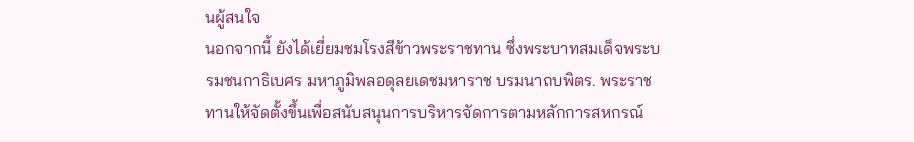นผู้สนใจ
นอกจากนี้ ยังได้เยี่ยมชมโรงสีข้าวพระราชทาน ซึ่งพระบาทสมเด็จพระบรมชนกาธิเบศร มหาภูมิพลอดุลยเดชมหาราช บรมนาถบพิตร. พระราชทานให้จัดตั้งขึ้นเพื่อสนับสนุนการบริหารจัดการตามหลักการสหกรณ์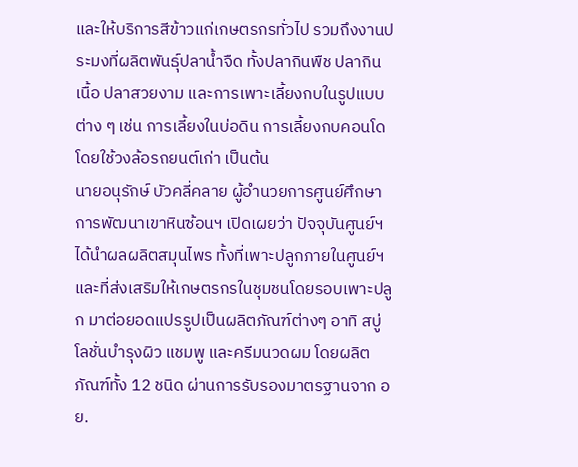และให้บริการสีข้าวแก่เกษตรกรทั่วไป รวมถึงงานประมงที่ผลิตพันธุ์ปลาน้ำจืด ทั้งปลากินพืช ปลากินเนื้อ ปลาสวยงาม และการเพาะเลี้ยงกบในรูปแบบต่าง ๆ เช่น การเลี้ยงในบ่อดิน การเลี้ยงกบคอนโดโดยใช้วงล้อรถยนต์เก่า เป็นต้น
นายอนุรักษ์ บัวคลี่คลาย ผู้อำนวยการศูนย์ศึกษาการพัฒนาเขาหินซ้อนฯ เปิดเผยว่า ปัจจุบันศูนย์ฯ ได้นำผลผลิตสมุนไพร ทั้งที่เพาะปลูกภายในศูนย์ฯ และที่ส่งเสริมให้เกษตรกรในชุมชนโดยรอบเพาะปลูก มาต่อยอดแปรรูปเป็นผลิตภัณฑ์ต่างๆ อาทิ สบู่ โลชั่นบำรุงผิว แชมพู และครีมนวดผม โดยผลิตภัณฑ์ทั้ง 12 ชนิด ผ่านการรับรองมาตรฐานจาก อย.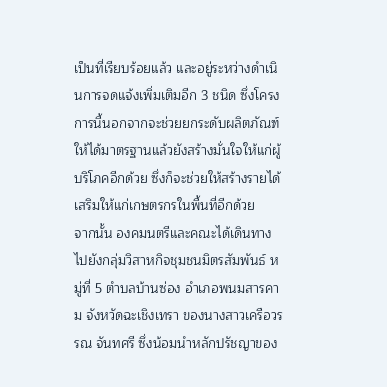เป็นที่เรียบร้อยแล้ว และอยู่ระหว่างดำเนินการจดแจ้งเพิ่มเติมอีก 3 ชนิด ซึ่งโครงการนี้นอกจากจะช่วยยกระดับผลิตภัณฑ์ให้ได้มาตรฐานแล้วยังสร้างมั่นใจให้แก่ผู้บริโภคอีกด้วย ซึ่งก็จะช่วยให้สร้างรายได้เสริมให้แก่เกษตรกรในพื้นที่อีกด้วย
จากนั้น องคมนตรีและคณะได้เดินทางไปยังกลุ่มวิสาหกิจชุมชนมิตรสัมพันธ์ หมู่ที่ 5 ตำบลบ้านซ่อง อำเภอพนมสารคาม จังหวัดฉะเชิงเทรา ของนางสาวเครือวรรณ จันทศรี ซึ่งน้อมนำหลักปรัชญาของ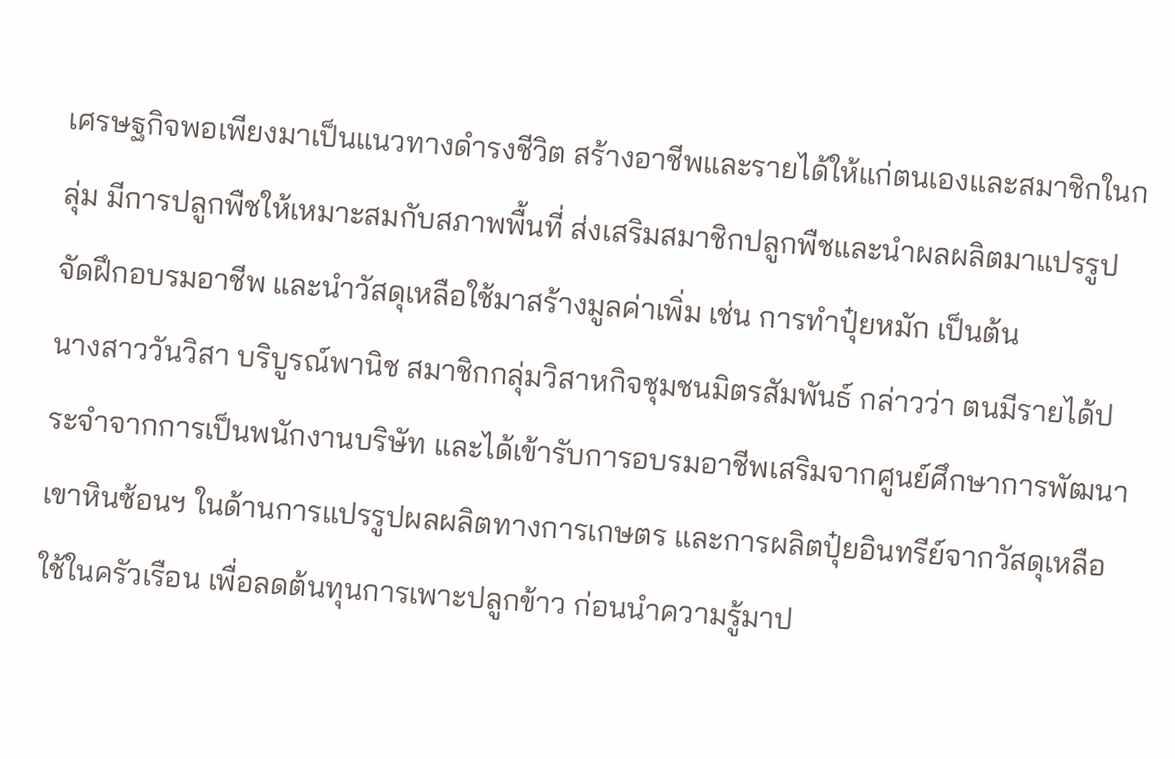เศรษฐกิจพอเพียงมาเป็นแนวทางดำรงชีวิต สร้างอาชีพและรายได้ให้แก่ตนเองและสมาชิกในกลุ่ม มีการปลูกพืชให้เหมาะสมกับสภาพพื้นที่ ส่งเสริมสมาชิกปลูกพืชและนำผลผลิตมาแปรรูป จัดฝึกอบรมอาชีพ และนำวัสดุเหลือใช้มาสร้างมูลค่าเพิ่ม เช่น การทำปุ๋ยหมัก เป็นต้น
นางสาววันวิสา บริบูรณ์พานิช สมาชิกกลุ่มวิสาหกิจชุมชนมิตรสัมพันธ์ กล่าวว่า ตนมีรายได้ประจำจากการเป็นพนักงานบริษัท และได้เข้ารับการอบรมอาชีพเสริมจากศูนย์ศึกษาการพัฒนาเขาหินซ้อนฯ ในด้านการแปรรูปผลผลิตทางการเกษตร และการผลิตปุ๋ยอินทรีย์จากวัสดุเหลือใช้ในครัวเรือน เพื่อลดต้นทุนการเพาะปลูกข้าว ก่อนนำความรู้มาป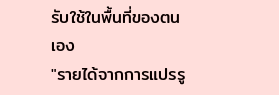รับใช้ในพื้นที่ของตนเอง
"รายได้จากการแปรรู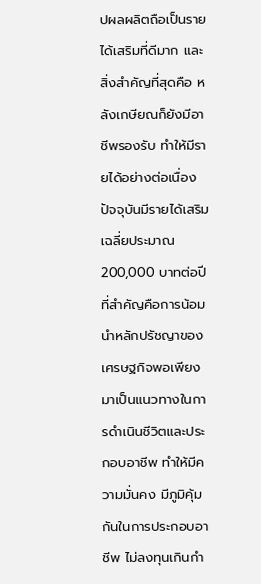ปผลผลิตถือเป็นรายได้เสริมที่ดีมาก และสิ่งสำคัญที่สุดคือ หลังเกษียณก็ยังมีอาชีพรองรับ ทำให้มีรายได้อย่างต่อเนื่อง ปัจจุบันมีรายได้เสริมเฉลี่ยประมาณ 200,000 บาทต่อปี ที่สำคัญคือการน้อมนำหลักปรัชญาของเศรษฐกิจพอเพียงมาเป็นแนวทางในการดำเนินชีวิตและประกอบอาชีพ ทำให้มีความมั่นคง มีภูมิคุ้มกันในการประกอบอาชีพ ไม่ลงทุนเกินกำ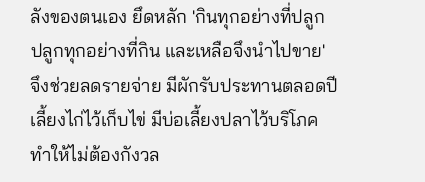ลังของตนเอง ยึดหลัก 'กินทุกอย่างที่ปลูก ปลูกทุกอย่างที่กิน และเหลือจึงนำไปขาย' จึงช่วยลดรายจ่าย มีผักรับประทานตลอดปี เลี้ยงไก่ไว้เก็บไข่ มีบ่อเลี้ยงปลาไว้บริโภค ทำให้ไม่ต้องกังวล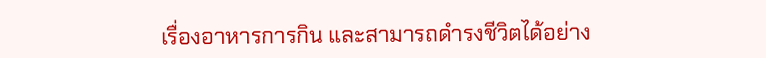เรื่องอาหารการกิน และสามารถดำรงชีวิตได้อย่าง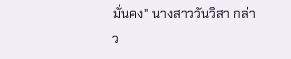มั่นคง" นางสาววันวิสา กล่าว